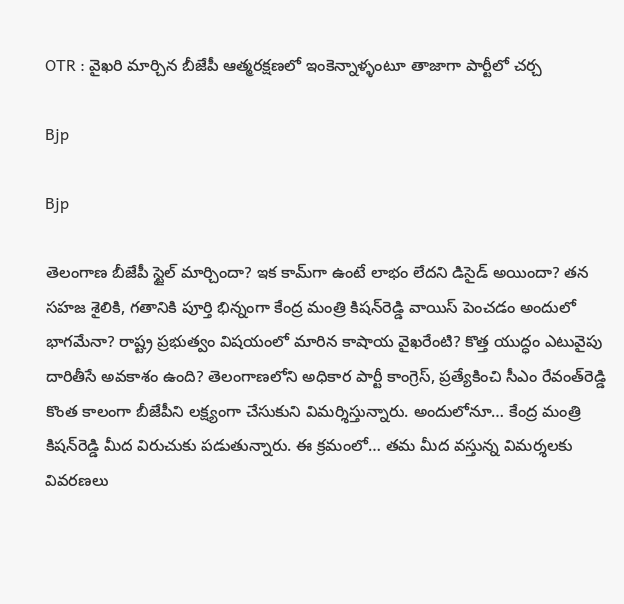OTR : వైఖరి మార్చిన బీజేపీ ఆత్మరక్షణలో ఇంకెన్నాళ్ళంటూ తాజాగా పార్టీలో చర్చ

Bjp

Bjp

తెలంగాణ బీజేపీ స్టైల్‌ మార్చిందా? ఇక కామ్‌గా ఉంటే లాభం లేదని డిసైడ్‌ అయిందా? తన సహజ శైలికి, గతానికి పూర్తి భిన్నంగా కేంద్ర మంత్రి కిషన్‌రెడ్డి వాయిస్‌ పెంచడం అందులో భాగమేనా? రాష్ట్ర ప్రభుత్వం విషయంలో మారిన కాషాయ వైఖరేంటి? కొత్త యుద్ధం ఎటువైపు దారితీసే అవకాశం ఉంది? తెలంగాణలోని అధికార పార్టీ కాంగ్రెస్‌, ప్రత్యేకించి సీఎం రేవంత్‌రెడ్డి కొంత కాలంగా బీజేపీని లక్ష్యంగా చేసుకుని విమర్శిస్తున్నారు. అందులోనూ… కేంద్ర మంత్రి కిషన్‌రెడ్డి మీద విరుచుకు పడుతున్నారు. ఈ క్రమంలో… తమ మీద వస్తున్న విమర్శలకు వివరణలు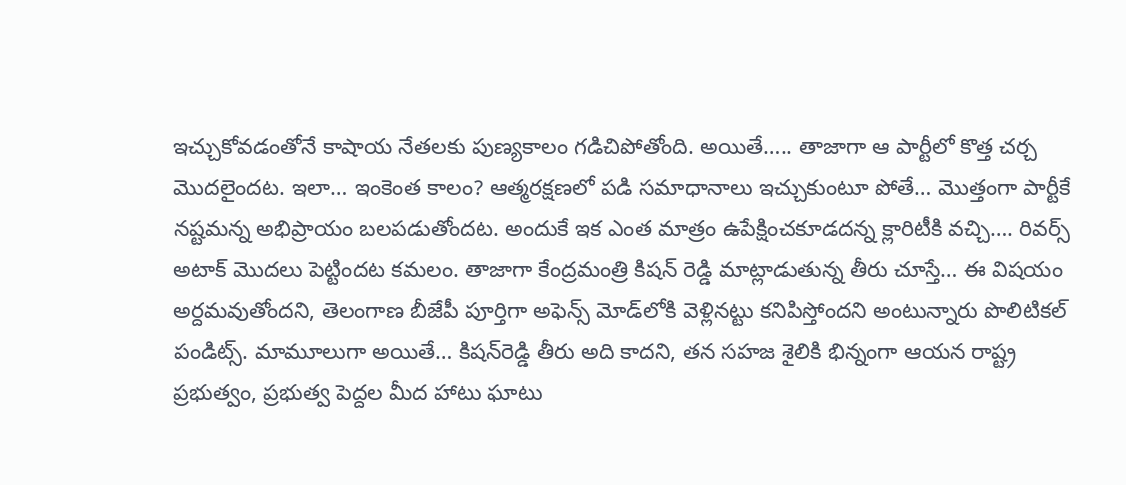ఇచ్చుకోవడంతోనే కాషాయ నేతలకు పుణ్యకాలం గడిచిపోతోంది. అయితే….. తాజాగా ఆ పార్టీలో కొత్త చర్చ మొదలైందట. ఇలా… ఇంకెంత కాలం? ఆత్మరక్షణలో పడి సమాధానాలు ఇచ్చుకుంటూ పోతే… మొత్తంగా పార్టీకే నష్టమన్న అభిప్రాయం బలపడుతోందట. అందుకే ఇక ఎంత మాత్రం ఉపేక్షించకూడదన్న క్లారిటీకి వచ్చి…. రివర్స్ అటాక్ మొదలు పెట్టిందట కమలం. తాజాగా కేంద్రమంత్రి కిషన్ రెడ్డి మాట్లాడుతున్న తీరు చూస్తే… ఈ విషయం అర్దమవుతోందని, తెలంగాణ బీజేపీ పూర్తిగా అఫెన్స్ మోడ్‌లోకి వెళ్లినట్టు కనిపిస్తోందని అంటున్నారు పొలిటికల్‌ పండిట్స్‌. మామూలుగా అయితే… కిషన్‌రెడ్డి తీరు అది కాదని, తన సహజ శైలికి భిన్నంగా ఆయన రాష్ట్ర ప్రభుత్వం, ప్రభుత్వ పెద్దల మీద హాటు ఘాటు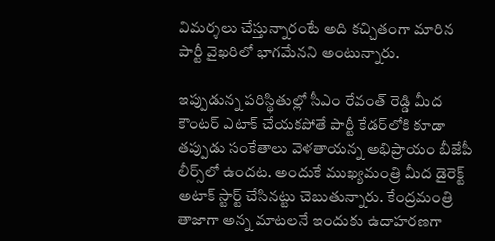విమర్శలు చేస్తున్నారంటే అది కచ్చితంగా మారిన పార్టీ వైఖరిలో భాగమేనని అంటున్నారు.

ఇప్పుడున్న పరిస్థితుల్లో సీఎం రేవంత్ రెడ్డి మీద కౌంటర్ ఎటాక్ చేయకపోతే పార్టీ కేడర్‌లోకి కూడా తప్పుడు సంకేతాలు వెళతాయన్న అభిప్రాయం బీజేపీ లీర్స్‌లో ఉందట. అందుకే ముఖ్యమంత్రి మీద డైరెక్ట్‌ అటాక్‌ స్టార్ట్‌ చేసినట్టు చెబుతున్నారు. కేంద్రమంత్రి తాజాగా అన్న మాటలనే ఇందుకు ఉదాహరణగా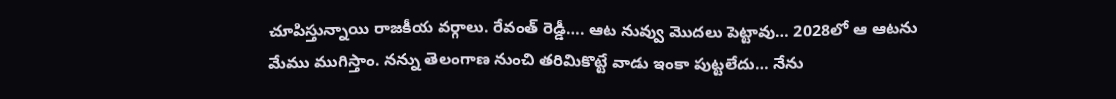చూపిస్తున్నాయి రాజకీయ వర్గాలు. రేవంత్ రెడ్డీ…. ఆట నువ్వు మొదలు పెట్టావు… 2028లో ఆ ఆటను మేము ముగిస్తాం. నన్ను తెలంగాణ నుంచి తరిమికొట్టే వాడు ఇంకా పుట్టలేదు… నేను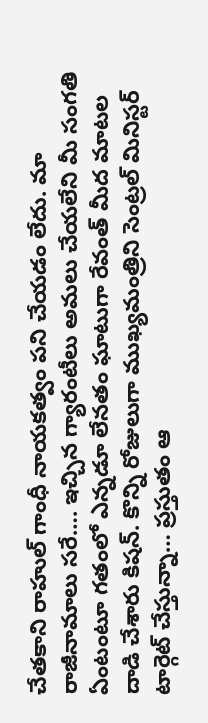చేతకాని రాహుల్ గాంధీ నాయకత్వం పని చేయడం లేదు. మా రాజీనామాలు సరే…. ఇచ్చిన గ్యారంటీలు అమలు చేయలేని మీ సంగతి ఏంటంటూ గతంలో ఎన్నడూ లేనతం ఘాటుగా రేవంత్‌ మీద మాటల దాడి చేశారు కిషన్‌. కొన్ని రోజులుగా ముఖ్యమంత్రిని సెంట్రల్‌ మినిస్టర్‌ టార్గెట్‌ చేస్తున్నా… ప్రస్తుతం ఆ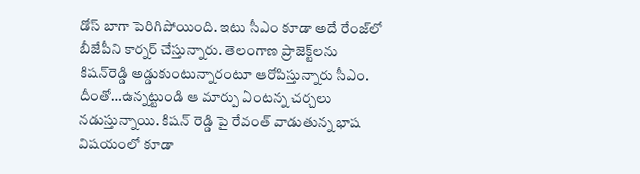డోస్‌ బాగా పెరిగిపోయింది. ఇటు సీఎం కూడా అదే రేంజ్‌లో బీజేపీని కార్నర్‌ చేస్తున్నారు. తెలంగాణ ప్రాజెక్ట్‌లను కిషన్‌రెడ్డి అడ్డుకుంటున్నారంటూ ఆరోపిస్తున్నారు సీఎం. దీంతో…ఉన్నట్టుండి ఆ మార్పు ఏంటన్న చర్చలు నడుస్తున్నాయి. కిషన్ రెడ్డి పై రేవంత్ వాడుతున్న భాష విషయంలో కూడా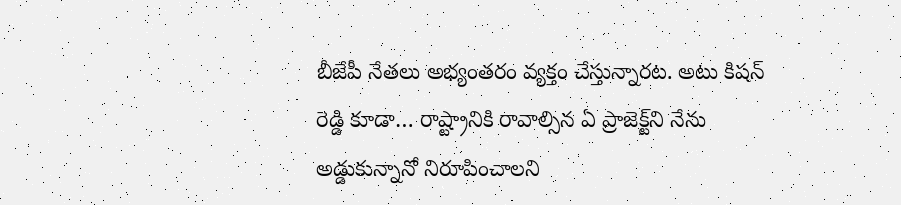బీజేపీ నేతలు అభ్యంతరం వ్యక్తం చేస్తున్నారట. అటు కిషన్ రెడ్డి కూడా… రాష్ట్రానికి రావాల్సిన ఏ ప్రాజెక్ట్‌ని నేను అడ్డుకున్నానో నిరూపించాలని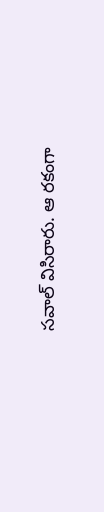సవాల్ విసిరారు. ఆ రకంగా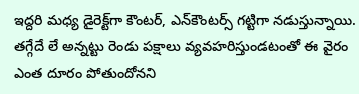ఇద్దరి మధ్య డైరెక్ట్‌గా కౌంటర్‌, ఎన్‌కౌంటర్స్‌ గట్టిగా నడుస్తున్నాయి. తగ్గేదే లే అన్నట్టు రెండు పక్షాలు వ్యవహరిస్తుండటంతో ఈ వైరం ఎంత దూరం పోతుందోనని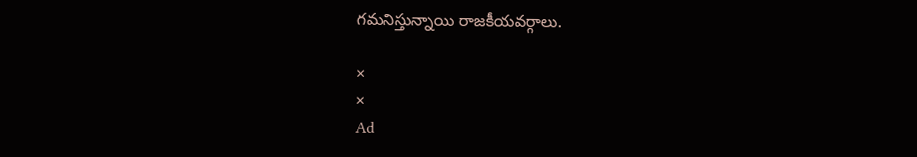గమనిస్తున్నాయి రాజకీయవర్గాలు.

×
×
Ad